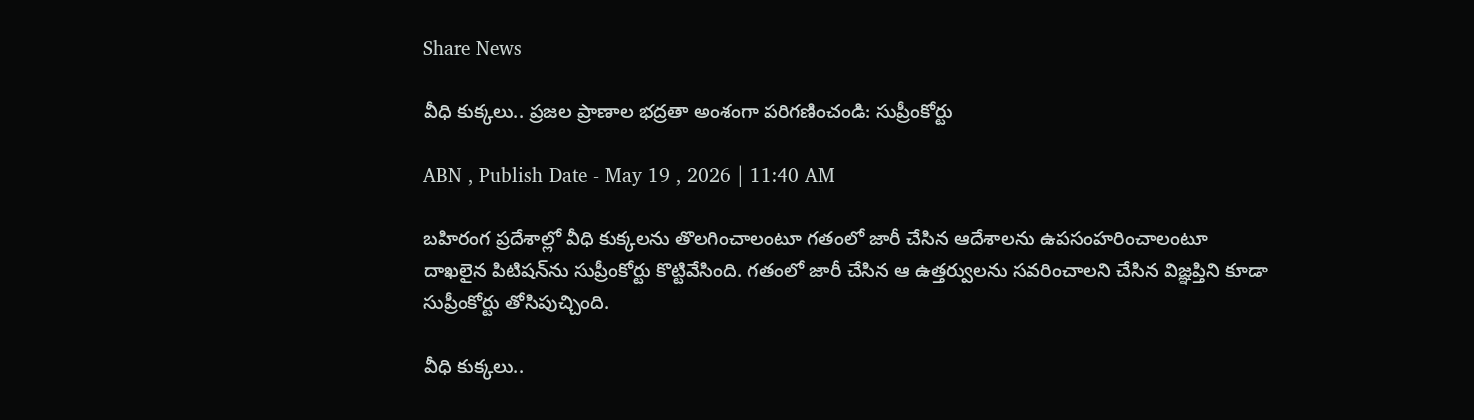Share News

వీధి కుక్కలు.. ప్రజల ప్రాణాల భద్రతా అంశంగా పరిగణించండి: సుప్రీంకోర్టు

ABN , Publish Date - May 19 , 2026 | 11:40 AM

బహిరంగ ప్రదేశాల్లో వీధి కుక్కలను తొలగించాలంటూ గతంలో జారీ చేసిన ఆదేశాలను ఉపసంహరించాలంటూ దాఖలైన పిటిషన్‌‌ను సుప్రీంకోర్టు కొట్టివేసింది. గతంలో జారీ చేసిన ఆ ఉత్తర్వులను సవరించాలని చేసిన విజ్ఞప్తిని కూడా సుప్రీంకోర్టు తోసిపుచ్చింది.

వీధి కుక్కలు..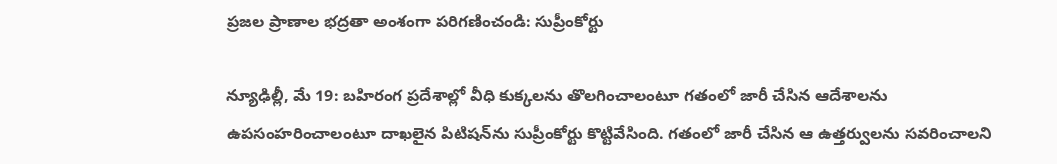ప్రజల ప్రాణాల భద్రతా అంశంగా పరిగణించండి: సుప్రీంకోర్టు

న్యూఢిల్లీ, మే 19: బహిరంగ ప్రదేశాల్లో వీధి కుక్కలను తొలగించాలంటూ గతంలో జారీ చేసిన ఆదేశాలను ఉపసంహరించాలంటూ దాఖలైన పిటిషన్‌‌ను సుప్రీంకోర్టు కొట్టివేసింది. గతంలో జారీ చేసిన ఆ ఉత్తర్వులను సవరించాలని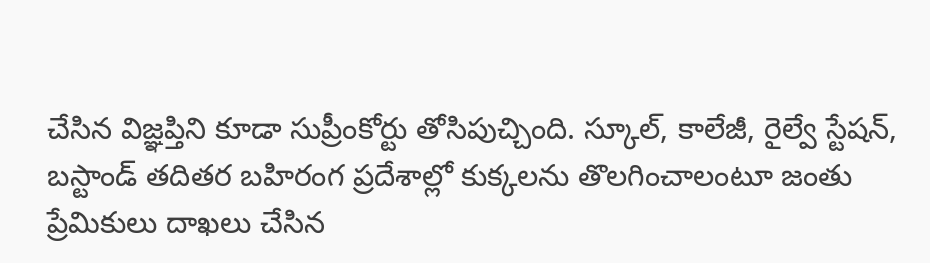చేసిన విజ్ఞప్తిని కూడా సుప్రీంకోర్టు తోసిపుచ్చింది. స్కూల్, కాలేజీ, రైల్వే స్టేషన్, బస్టాండ్ తదితర బహిరంగ ప్రదేశాల్లో కుక్కలను తొలగించాలంటూ జంతు ప్రేమికులు దాఖలు చేసిన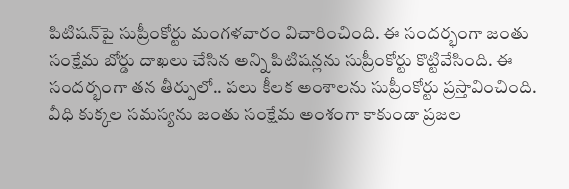పిటిషన్‌పై సుప్రీంకోర్టు మంగళవారం విచారించింది. ఈ సందర్భంగా జంతు సంక్షేమ బోర్డు దాఖలు చేసిన అన్ని పిటిషన్లను సుప్రీంకోర్టు కొట్టివేసింది. ఈ సందర్భంగా తన తీర్పులో.. పలు కీలక అంశాలను సుప్రీంకోర్టు ప్రస్తావించింది. వీధి కుక్కల సమస్యను జంతు సంక్షేమ అంశంగా కాకుండా ప్రజల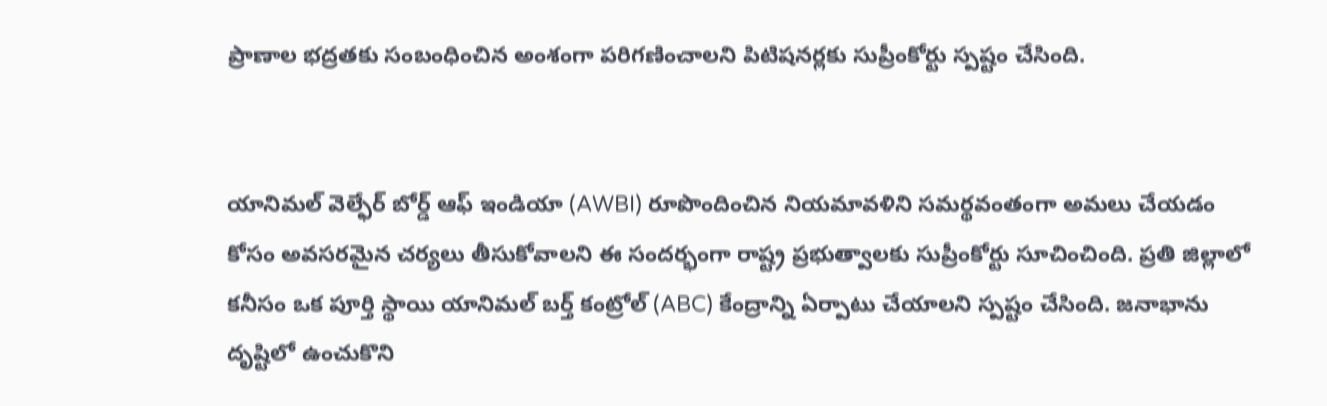ప్రాణాల భద్రతకు సంబంధించిన అంశంగా పరిగణించాలని పిటిషనర్లకు సుప్రీంకోర్టు స్పష్టం చేసింది.


యానిమల్ వెల్ఫేర్ బోర్డ్ ఆఫ్ ఇండియా (AWBI) రూపొందించిన నియమావళిని సమర్థవంతంగా అమలు చేయడం కోసం అవసరమైన చర్యలు తీసుకోవాలని ఈ సందర్భంగా రాష్ట్ర ప్రభుత్వాలకు సుప్రీంకోర్టు సూచించింది. ప్రతి జిల్లాలో కనీసం ఒక పూర్తి స్థాయి యానిమల్ బర్త్ కంట్రోల్ (ABC) కేంద్రాన్ని ఏర్పాటు చేయాలని స్పష్టం చేసింది. జనాభాను దృష్టిలో ఉంచుకొని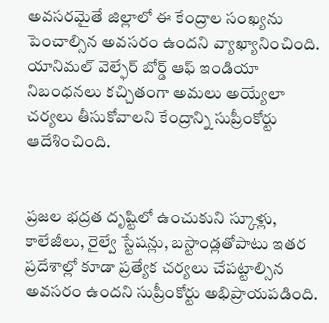అవసరమైతే జిల్లాలో ఈ కేంద్రాల సంఖ్యను పెంచాల్సిన అవసరం ఉందని వ్యాఖ్యానించింది. యానిమల్ వెల్ఫేర్ బోర్డ్ ఆఫ్ ఇండియా నిబంధనలు కచ్చితంగా అమలు అయ్యేలా చర్యలు తీసుకోవాలని కేంద్రాన్ని సుప్రీంకోర్టు‌ ఆదేశించింది.


ప్రజల భద్రత దృష్టిలో ఉంచుకుని స్కూళ్లు, కాలేజీలు, రైల్వే స్టేషన్లు, బస్టాండ్లతోపాటు ఇతర ప్రదేశాల్లో కూడా ప్రత్యేక చర్యలు చేపట్టాల్సిన అవసరం ఉందని సుప్రీంకోర్టు అభిప్రాయపడింది.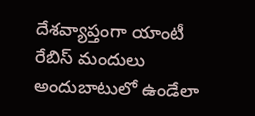దేశవ్యాప్తంగా యాంటీ రేబిస్ మందులు అందుబాటులో ఉండేలా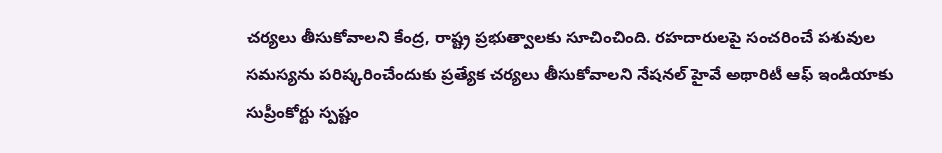చర్యలు తీసుకోవాలని కేంద్ర, రాష్ట్ర ప్రభుత్వాలకు సూచించింది. రహదారులపై సంచరించే పశువుల సమస్యను పరిష్కరించేందుకు ప్రత్యేక చర్యలు తీసుకోవాలని నేషనల్ హైవే అథారిటీ ఆఫ్ ఇండియాకు సుప్రీంకోర్టు స్పష్టం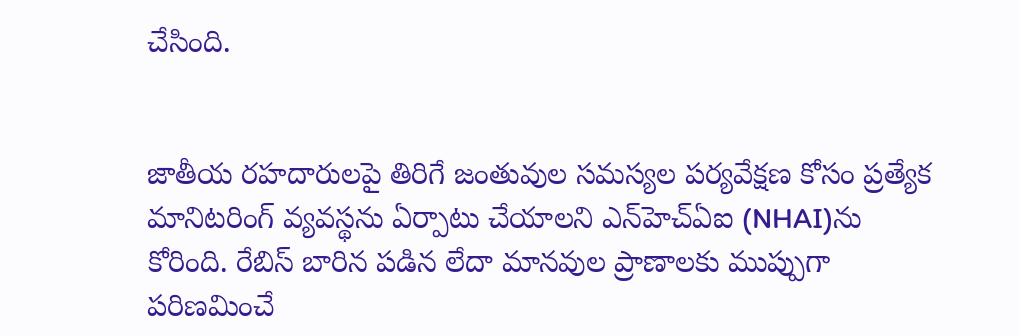చేసింది.


జాతీయ రహదారులపై తిరిగే జంతువుల సమస్యల పర్యవేక్షణ కోసం ప్రత్యేక మానిటరింగ్ వ్యవస్థను ఏర్పాటు చేయాలని ఎన్‌హెచ్‌ఏఐ (NHAI)ను కోరింది. రేబిస్ బారిన పడిన లేదా మానవుల ప్రాణాలకు ముప్పుగా పరిణమించే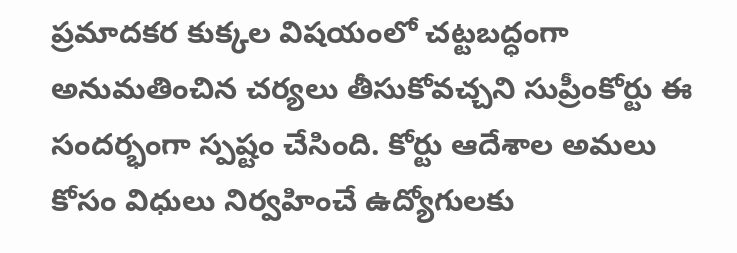ప్రమాదకర కుక్కల విషయంలో చట్టబద్ధంగా అనుమతించిన చర్యలు తీసుకోవచ్చని సుప్రీంకోర్టు ఈ సందర్భంగా స్పష్టం చేసింది. కోర్టు ఆదేశాల అమలు కోసం విధులు నిర్వహించే ఉద్యోగులకు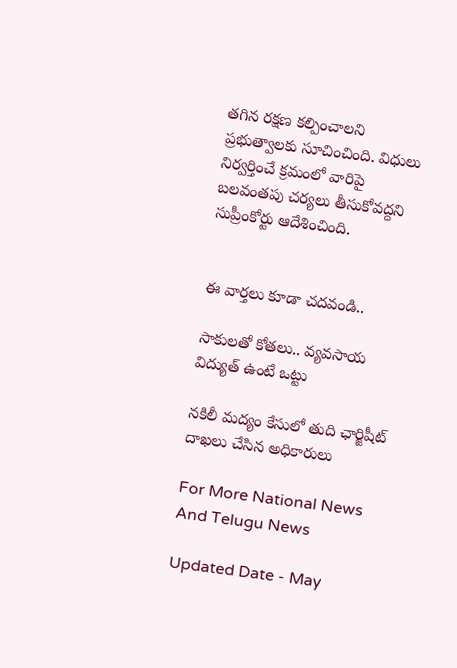తగిన రక్షణ కల్పించాలని ప్రభుత్వాలకు సూచించింది. విధులు నిర్వర్తించే క్రమంలో వారిపై బలవంతపు చర్యలు తీసుకోవద్దని సుప్రీంకోర్టు ఆదేశించింది.


ఈ వార్తలు కూడా చదవండి..

సాకులతో కోతలు.. వ్యవసాయ విద్యుత్‌ ఉంటే ఒట్టు

నకిలీ మద్యం కేసులో తుది ఛార్జిషీట్ దాఖలు చేసిన అధికారులు

For More National News And Telugu News

Updated Date - May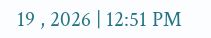19 , 2026 | 12:51 PM